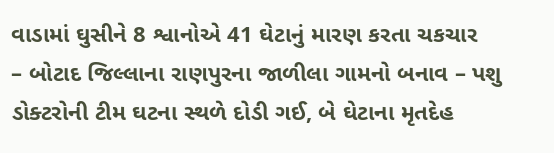વાડામાં ઘુસીને 8 શ્વાનોએ 41 ઘેટાનું મારણ કરતા ચકચાર
– બોટાદ જિલ્લાના રાણપુરના જાળીલા ગામનો બનાવ – પશુ ડોક્ટરોની ટીમ ઘટના સ્થળે દોડી ગઈ, બે ઘેટાના મૃતદેહ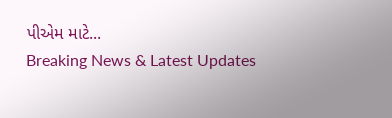પીએમ માટે...
Breaking News & Latest Updates